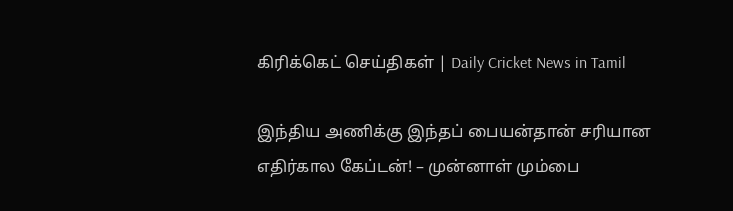கிரிக்கெட் செய்திகள் | Daily Cricket News in Tamil

இந்திய அணிக்கு இந்தப் பையன்தான் சரியான எதிர்கால கேப்டன்! – முன்னாள் மும்பை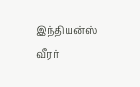இந்தியன்ஸ் வீரர்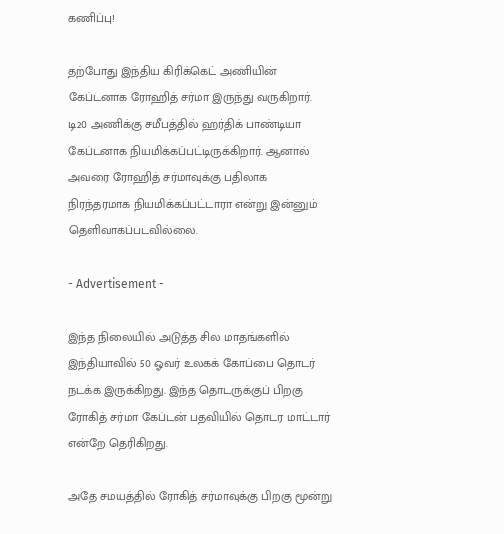கணிப்பு!

தற்போது இந்திய கிரிக்கெட் அணியின் கேப்டனாக ரோஹித் சர்மா இருந்து வருகிறார். டி20 அணிக்கு சமீபத்தில் ஹர்திக் பாண்டியா கேப்டனாக நியமிக்கப்பட்டிருக்கிறார். ஆனால் அவரை ரோஹித் சர்மாவுக்கு பதிலாக நிரந்தரமாக நியமிக்கப்பட்டாரா என்று இன்னும் தெளிவாகப்படவில்லை.

- Advertisement -

இந்த நிலையில் அடுத்த சில மாதங்களில் இந்தியாவில் 50 ஓவர் உலகக் கோப்பை தொடர் நடக்க இருக்கிறது. இந்த தொடருக்குப் பிறகு ரோகித் சர்மா கேப்டன் பதவியில் தொடர மாட்டார் என்றே தெரிகிறது.

அதே சமயத்தில் ரோகித் சர்மாவுக்கு பிறகு மூன்று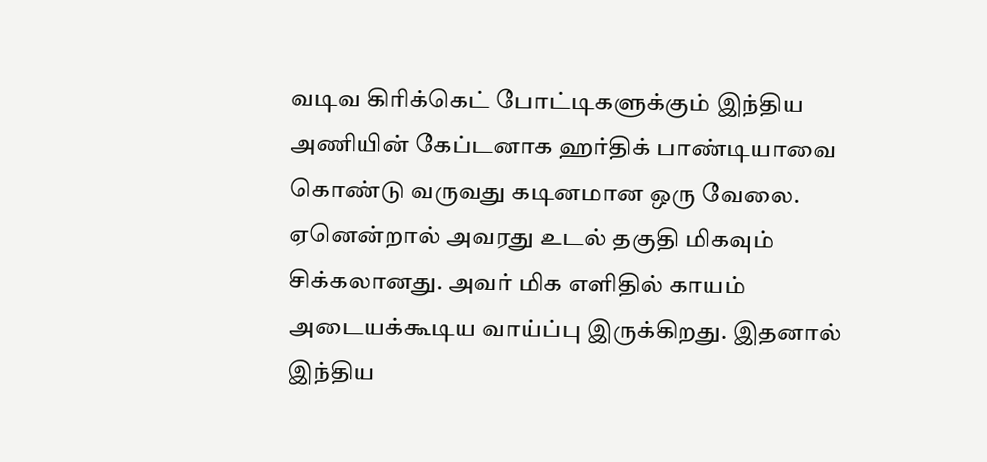வடிவ கிரிக்கெட் போட்டிகளுக்கும் இந்திய அணியின் கேப்டனாக ஹர்திக் பாண்டியாவை கொண்டு வருவது கடினமான ஒரு வேலை. ஏனென்றால் அவரது உடல் தகுதி மிகவும் சிக்கலானது. அவர் மிக எளிதில் காயம் அடையக்கூடிய வாய்ப்பு இருக்கிறது. இதனால் இந்திய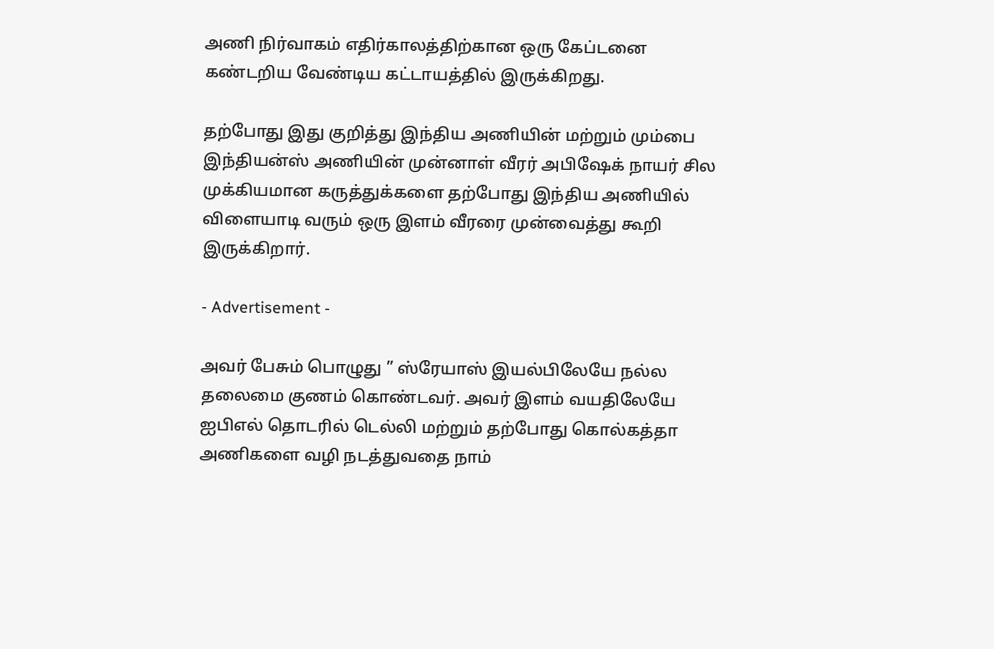அணி நிர்வாகம் எதிர்காலத்திற்கான ஒரு கேப்டனை கண்டறிய வேண்டிய கட்டாயத்தில் இருக்கிறது.

தற்போது இது குறித்து இந்திய அணியின் மற்றும் மும்பை இந்தியன்ஸ் அணியின் முன்னாள் வீரர் அபிஷேக் நாயர் சில முக்கியமான கருத்துக்களை தற்போது இந்திய அணியில் விளையாடி வரும் ஒரு இளம் வீரரை முன்வைத்து கூறி இருக்கிறார்.

- Advertisement -

அவர் பேசும் பொழுது ” ஸ்ரேயாஸ் இயல்பிலேயே நல்ல தலைமை குணம் கொண்டவர். அவர் இளம் வயதிலேயே ஐபிஎல் தொடரில் டெல்லி மற்றும் தற்போது கொல்கத்தா அணிகளை வழி நடத்துவதை நாம்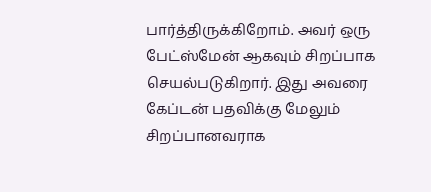பார்த்திருக்கிறோம். அவர் ஒரு பேட்ஸ்மேன் ஆகவும் சிறப்பாக செயல்படுகிறார். இது அவரை கேப்டன் பதவிக்கு மேலும் சிறப்பானவராக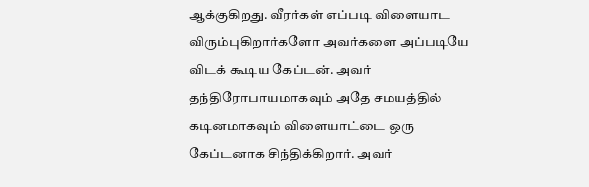ஆக்குகிறது. வீரர்கள் எப்படி விளையாட விரும்புகிறார்களோ அவர்களை அப்படியே விடக் கூடிய கேப்டன். அவர் தந்திரோபாயமாகவும் அதே சமயத்தில் கடினமாகவும் விளையாட்டை ஒரு கேப்டனாக சிந்திக்கிறார். அவர்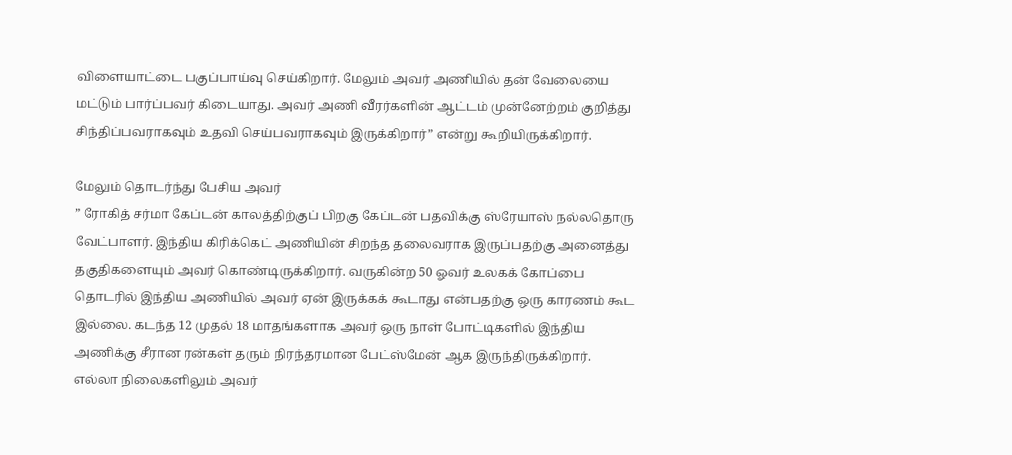விளையாட்டை பகுப்பாய்வு செய்கிறார். மேலும் அவர் அணியில் தன் வேலையை மட்டும் பார்ப்பவர் கிடையாது. அவர் அணி வீரர்களின் ஆட்டம் முன்னேற்றம் குறித்து சிந்திப்பவராகவும் உதவி செய்பவராகவும் இருக்கிறார்” என்று கூறியிருக்கிறார்.

மேலும் தொடர்ந்து பேசிய அவர்
” ரோகித் சர்மா கேப்டன் காலத்திற்குப் பிறகு கேப்டன் பதவிக்கு ஸ்ரேயாஸ் நல்லதொரு வேட்பாளர். இந்திய கிரிக்கெட் அணியின் சிறந்த தலைவராக இருப்பதற்கு அனைத்து தகுதிகளையும் அவர் கொண்டிருக்கிறார். வருகின்ற 50 ஓவர் உலகக் கோப்பை தொடரில் இந்திய அணியில் அவர் ஏன் இருக்கக் கூடாது என்பதற்கு ஒரு காரணம் கூட இல்லை. கடந்த 12 முதல் 18 மாதங்களாக அவர் ஒரு நாள் போட்டிகளில் இந்திய அணிக்கு சீரான ரன்கள் தரும் நிரந்தரமான பேட்ஸ்மேன் ஆக இருந்திருக்கிறார். எல்லா நிலைகளிலும் அவர்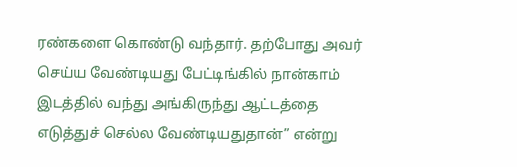ரண்களை கொண்டு வந்தார். தற்போது அவர் செய்ய வேண்டியது பேட்டிங்கில் நான்காம் இடத்தில் வந்து அங்கிருந்து ஆட்டத்தை எடுத்துச் செல்ல வேண்டியதுதான்” என்று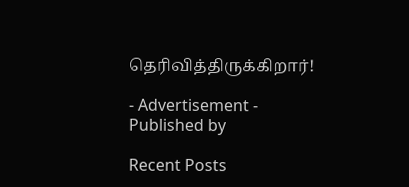தெரிவித்திருக்கிறார்!

- Advertisement -
Published by

Recent Posts